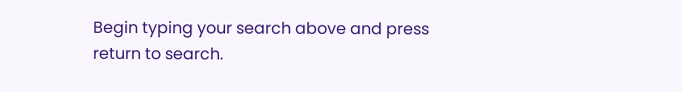Begin typing your search above and press return to search.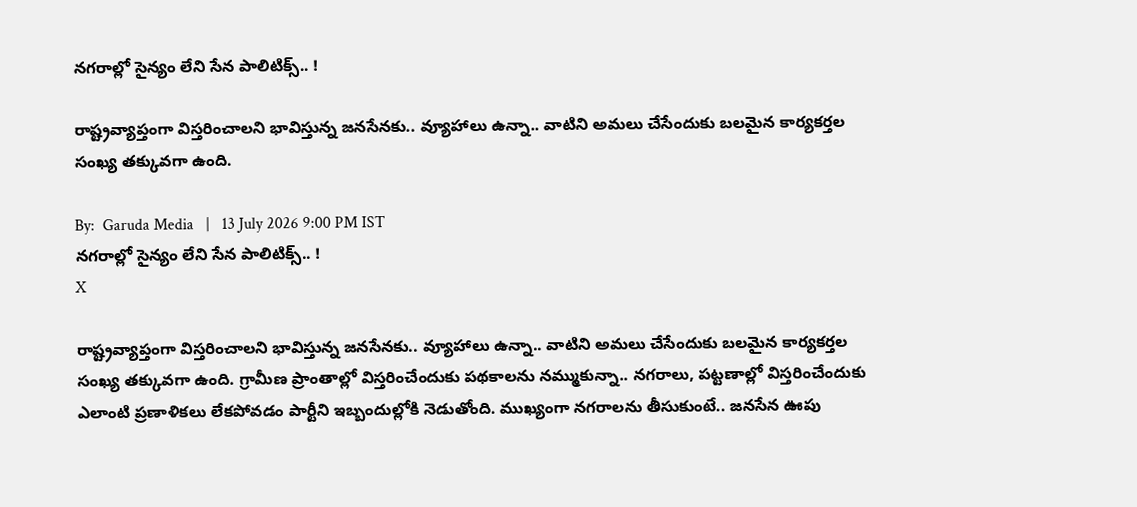న‌గ‌రాల్లో సైన్యం లేని సేన పాలిటిక్స్‌.. !

రాష్ట్రవ్యాప్తంగా విస్త‌రించాల‌ని భావిస్తున్న జ‌న‌సేన‌కు.. వ్యూహాలు ఉన్నా.. వాటిని అమ‌లు చేసేందుకు బ‌ల‌మైన కార్య‌క‌ర్త‌ల సంఖ్య త‌క్కువ‌గా ఉంది.

By:  Garuda Media   |   13 July 2026 9:00 PM IST
న‌గ‌రాల్లో సైన్యం లేని సేన పాలిటిక్స్‌.. !
X

రాష్ట్రవ్యాప్తంగా విస్త‌రించాల‌ని భావిస్తున్న జ‌న‌సేన‌కు.. వ్యూహాలు ఉన్నా.. వాటిని అమ‌లు చేసేందుకు బ‌ల‌మైన కార్య‌క‌ర్త‌ల సంఖ్య త‌క్కువ‌గా ఉంది. గ్రామీణ ప్రాంతాల్లో విస్త‌రించేందుకు ప‌థ‌కాల‌ను న‌మ్ముకున్నా.. న‌గ‌రాలు, ప‌ట్ట‌ణాల్లో విస్త‌రించేందుకు ఎలాంటి ప్ర‌ణాళిక‌లు లేకపోవ‌డం పార్టీని ఇబ్బందుల్లోకి నెడుతోంది. ముఖ్యంగా న‌గ‌రాల‌ను తీసుకుంటే.. జ‌న‌సేన ఊపు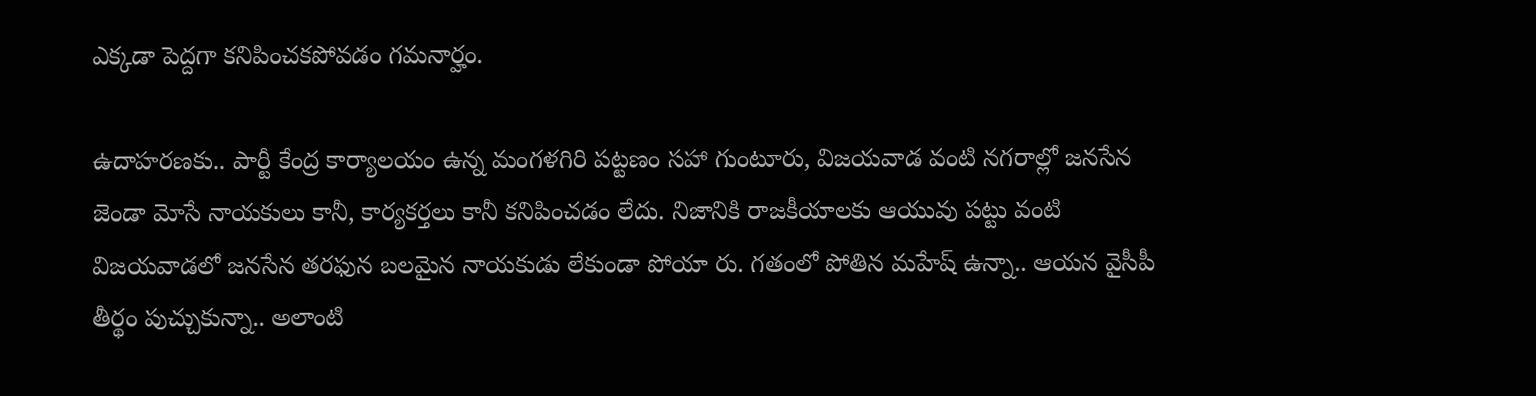ఎక్కడా పెద్ద‌గా క‌నిపించ‌క‌పోవ‌డం గ‌మ‌నార్హం.

ఉదాహ‌ర‌ణ‌కు.. పార్టీ కేంద్ర కార్యాల‌యం ఉన్న మంగ‌ళ‌గిరి ప‌ట్ట‌ణం స‌హా గుంటూరు, విజ‌య‌వాడ వంటి న‌గ‌రాల్లో జ‌న‌సేన జెండా మోసే నాయ‌కులు కానీ, కార్య‌క‌ర్త‌లు కానీ క‌నిపించ‌డం లేదు. నిజానికి రాజ‌కీయాల‌కు ఆయువు ప‌ట్టు వంటి విజ‌య‌వాడ‌లో జ‌న‌సేన త‌ర‌ఫున బ‌లమైన నాయ‌కుడు లేకుండా పోయా రు. గ‌తంలో పోతిన మ‌హేష్ ఉన్నా.. ఆయ‌న వైసీపీ తీర్థం పుచ్చుకున్నా.. అలాంటి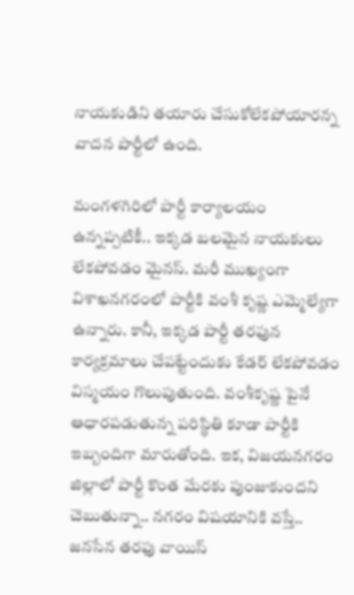నాయ‌కుడిని త‌యారు చేసుకోలేకపోయార‌న్న వాద‌న పార్టీలో ఉంది.

మంగ‌ళ‌గిరిలో పార్టీ కార్యాల‌యం ఉన్న‌ప్ప‌టికీ.. ఇక్క‌డ బ‌ల‌మైన నాయ‌కులు లేక‌పోవ‌డం మైన‌స్‌. మ‌రీ ముఖ్యంగా విశాఖ‌న‌గ‌రంలో పార్టీకి వంశీ కృష్ణ ఎమ్మెల్యేగా ఉన్నారు. కానీ, ఇక్క‌డ పార్టీ త‌ర‌ఫున కార్య‌క్ర‌మాలు చేప‌ట్టేందుకు కేడ‌ర్ లేక‌పోవ‌డం విస్మ‌యం గొలుపుతుంది. వంశీకృష్ణ‌ పైనే ఆధార‌ప‌డుతున్న ప‌రిస్థితి కూడా పార్టీకి ఇబ్బందిగా మారుతోంది. ఇక‌, విజ‌య‌న‌గ‌రం జిల్లాలో పార్టీ కొంత మేర‌కు పుంజుకుంద‌ని చెబుతున్నా.. న‌గ‌రం విష‌యానికి వ‌స్తే.. జ‌న‌సేన త‌ర‌ఫు వాయిస్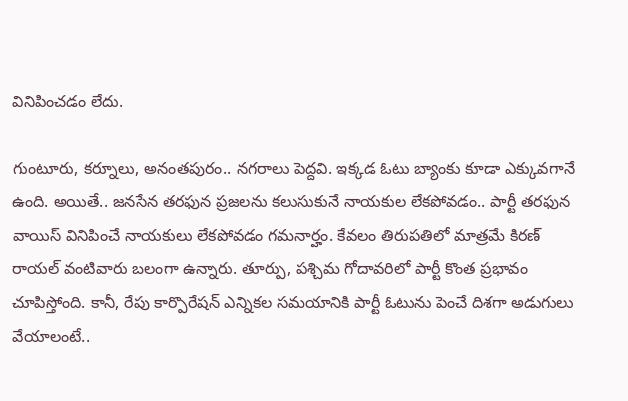వినిపించ‌డం లేదు.

గుంటూరు, క‌ర్నూలు, అనంత‌పురం.. న‌గ‌రాలు పెద్ద‌వి. ఇక్క‌డ ఓటు బ్యాంకు కూడా ఎక్కువ‌గానే ఉంది. అయితే.. జ‌న‌సేన త‌ర‌ఫున ప్ర‌జ‌ల‌ను క‌లుసుకునే నాయ‌కుల లేక‌పోవ‌డం.. పార్టీ త‌ర‌ఫున వాయిస్ వినిపించే నాయ‌కులు లేకపోవ‌డం గ‌మ‌నార్హం. కేవ‌లం తిరుప‌తిలో మాత్ర‌మే కిరణ్ రాయ‌ల్‌ వంటివారు బ‌లంగా ఉన్నారు. తూర్పు, ప‌శ్చిమ గోదావ‌రిలో పార్టీ కొంత ప్ర‌భావం చూపిస్తోంది. కానీ, రేపు కార్పొరేష‌న్ ఎన్నిక‌ల స‌మ‌యానికి పార్టీ ఓటును పెంచే దిశ‌గా అడుగులు వేయాలంటే..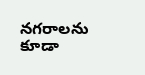న‌గ‌రాల‌ను కూడా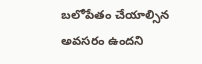బ‌లోపేతం చేయాల్సిన అవ‌స‌రం ఉంద‌ని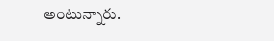అంటున్నారు.